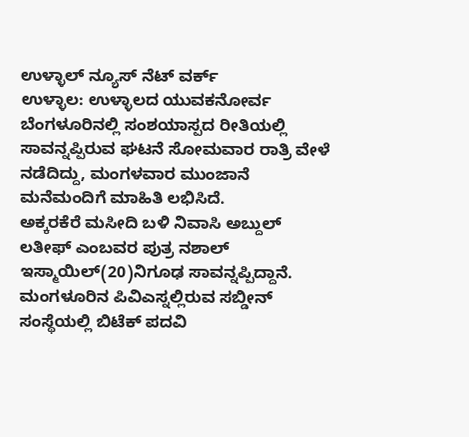ಉಳ್ಳಾಲ್ ನ್ಯೂಸ್ ನೆಟ್ ವರ್ಕ್
ಉಳ್ಳಾಲ: ಉಳ್ಳಾಲದ ಯುವಕನೋರ್ವ ಬೆಂಗಳೂರಿನಲ್ಲಿ ಸಂಶಯಾಸ್ಪದ ರೀತಿಯಲ್ಲಿ ಸಾವನ್ನಪ್ಪಿರುವ ಘಟನೆ ಸೋಮವಾರ ರಾತ್ರಿ ವೇಳೆ ನಡೆದಿದ್ದು, ಮಂಗಳವಾರ ಮುಂಜಾನೆ ಮನೆಮಂದಿಗೆ ಮಾಹಿತಿ ಲಭಿಸಿದೆ.
ಅಕ್ಕರಕೆರೆ ಮಸೀದಿ ಬಳಿ ನಿವಾಸಿ ಅಬ್ದುಲ್ ಲತೀಫ್ ಎಂಬವರ ಪುತ್ರ ನಶಾಲ್ ಇಸ್ಮಾಯಿಲ್(20)ನಿಗೂಢ ಸಾವನ್ನಪ್ಪಿದ್ದಾನೆ.
ಮಂಗಳೂರಿನ ಪಿವಿಎಸ್ನಲ್ಲಿರುವ ಸಬ್ಡೀನ್ ಸಂಸ್ಥೆಯಲ್ಲಿ ಬಿಟೆಕ್ ಪದವಿ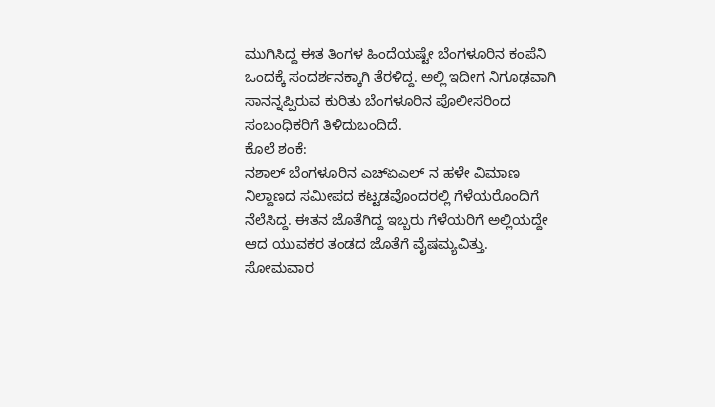ಮುಗಿಸಿದ್ದ ಈತ ತಿಂಗಳ ಹಿಂದೆಯಷ್ಟೇ ಬೆಂಗಳೂರಿನ ಕಂಪೆನಿ ಒಂದಕ್ಕೆ ಸಂದರ್ಶನಕ್ಕಾಗಿ ತೆರಳಿದ್ದ. ಅಲ್ಲಿ ಇದೀಗ ನಿಗೂಢವಾಗಿ ಸಾನನ್ನಪ್ಪಿರುವ ಕುರಿತು ಬೆಂಗಳೂರಿನ ಪೊಲೀಸರಿಂದ ಸಂಬಂಧಿಕರಿಗೆ ತಿಳಿದುಬಂದಿದೆ.
ಕೊಲೆ ಶಂಕೆ:
ನಶಾಲ್ ಬೆಂಗಳೂರಿನ ಎಚ್ಏಎಲ್ ನ ಹಳೇ ವಿಮಾಣ ನಿಲ್ದಾಣದ ಸಮೀಪದ ಕಟ್ಟಡವೊಂದರಲ್ಲಿ ಗೆಳೆಯರೊಂದಿಗೆ ನೆಲೆಸಿದ್ದ. ಈತನ ಜೊತೆಗಿದ್ದ ಇಬ್ಬರು ಗೆಳೆಯರಿಗೆ ಅಲ್ಲಿಯದ್ದೇ ಆದ ಯುವಕರ ತಂಡದ ಜೊತೆಗೆ ವೈಷಮ್ಯವಿತ್ತು. ಸೋಮವಾರ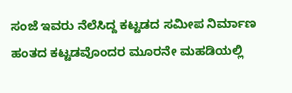ಸಂಜೆ ಇವರು ನೆಲೆಸಿದ್ದ ಕಟ್ಟಡದ ಸಮೀಪ ನಿರ್ಮಾಣ ಹಂತದ ಕಟ್ಟಡವೊಂದರ ಮೂರನೇ ಮಹಡಿಯಲ್ಲಿ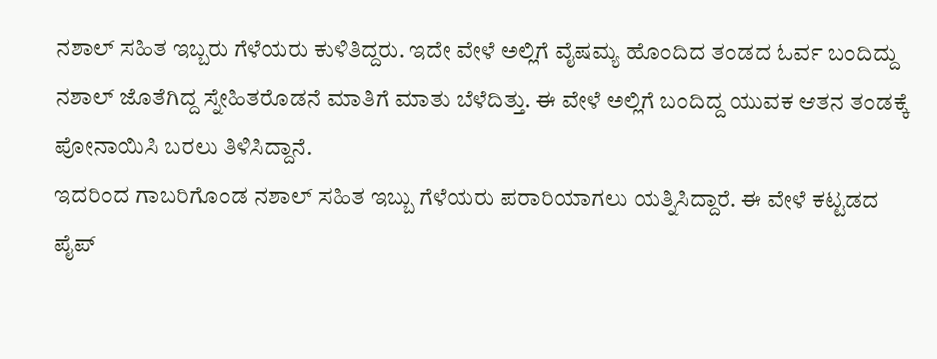ನಶಾಲ್ ಸಹಿತ ಇಬ್ಬರು ಗೆಳೆಯರು ಕುಳಿತಿದ್ದರು. ಇದೇ ವೇಳೆ ಅಲ್ಲಿಗೆ ವೈಷಮ್ಯ ಹೊಂದಿದ ತಂಡದ ಓರ್ವ ಬಂದಿದ್ದು ನಶಾಲ್ ಜೊತೆಗಿದ್ದ ಸ್ನೇಹಿತರೊಡನೆ ಮಾತಿಗೆ ಮಾತು ಬೆಳೆದಿತ್ತು. ಈ ವೇಳೆ ಅಲ್ಲಿಗೆ ಬಂದಿದ್ದ ಯುವಕ ಆತನ ತಂಡಕ್ಕೆ ಪೋನಾಯಿಸಿ ಬರಲು ತಿಳಿಸಿದ್ದಾನೆ.
ಇದರಿಂದ ಗಾಬರಿಗೊಂಡ ನಶಾಲ್ ಸಹಿತ ಇಬ್ಬು ಗೆಳೆಯರು ಪರಾರಿಯಾಗಲು ಯತ್ನಿಸಿದ್ದಾರೆ. ಈ ವೇಳೆ ಕಟ್ಟಡದ ಪೈಪ್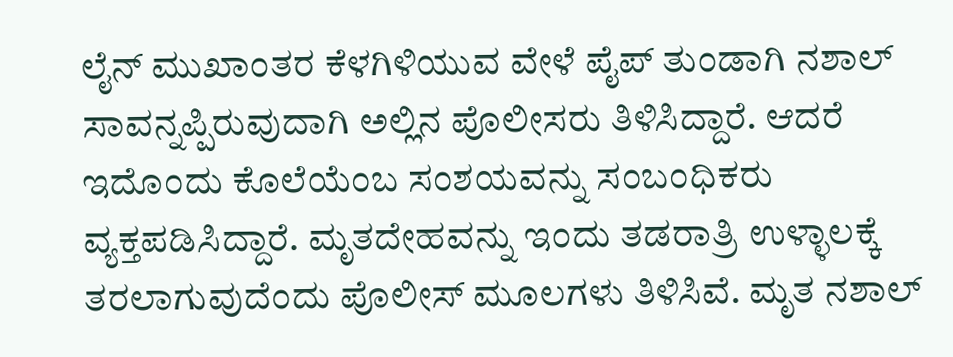ಲೈನ್ ಮುಖಾಂತರ ಕೆಳಗಿಳಿಯುವ ವೇಳೆ ಪೈಪ್ ತುಂಡಾಗಿ ನಶಾಲ್ ಸಾವನ್ನಪ್ಪಿರುವುದಾಗಿ ಅಲ್ಲಿನ ಪೊಲೀಸರು ತಿಳಿಸಿದ್ದಾರೆ. ಆದರೆ ಇದೊಂದು ಕೊಲೆಯೆಂಬ ಸಂಶಯವನ್ನು ಸಂಬಂಧಿಕರು ವ್ಯಕ್ತಪಡಿಸಿದ್ದಾರೆ. ಮೃತದೇಹವನ್ನು ಇಂದು ತಡರಾತ್ರಿ ಉಳ್ಳಾಲಕ್ಕೆ ತರಲಾಗುವುದೆಂದು ಪೊಲೀಸ್ ಮೂಲಗಳು ತಿಳಿಸಿವೆ. ಮೃತ ನಶಾಲ್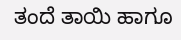ತಂದೆ ತಾಯಿ ಹಾಗೂ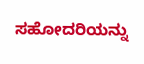ಸಹೋದರಿಯನ್ನು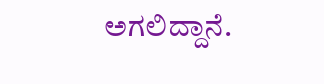ಅಗಲಿದ್ದಾನೆ.